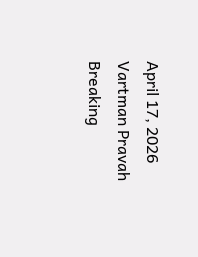April 17, 2026
Vartman Pravah
Breaking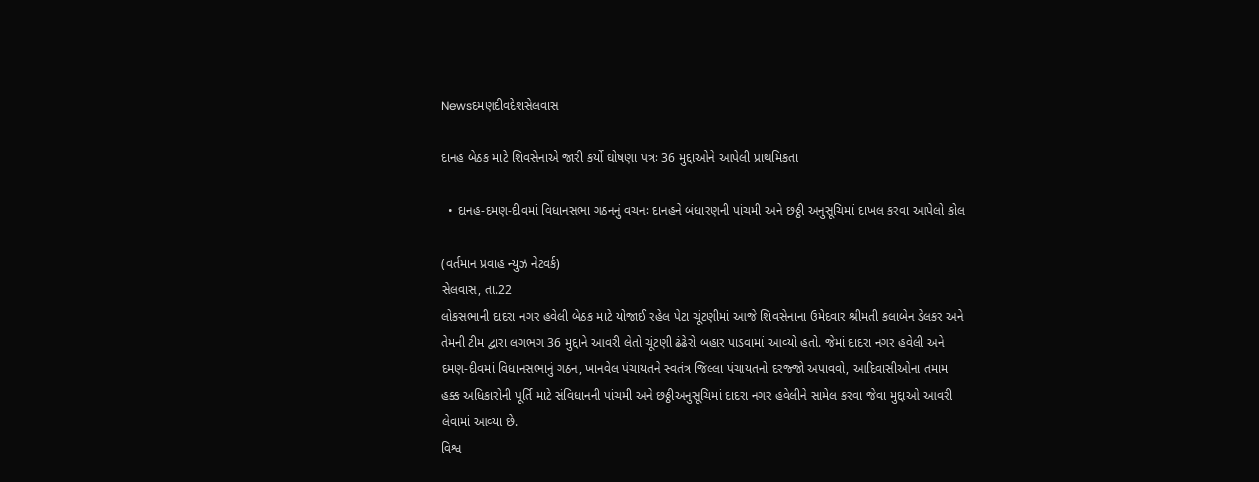Newsદમણદીવદેશસેલવાસ

દાનહ બેઠક માટે શિવસેનાએ જારી કર્યો ઘોષણા પત્રઃ 36 મુદ્દાઓને આપેલી પ્રાથમિકતા

  • દાનહ-દમણ-દીવમાં વિધાનસભા ગઠનનું વચનઃ દાનહને બંધારણની પાંચમી અને છઠ્ઠી અનુસૂચિમાં દાખલ કરવા આપેલો કોલ

(વર્તમાન પ્રવાહ ન્‍યુઝ નેટવર્ક)
સેલવાસ, તા.22
લોકસભાની દાદરા નગર હવેલી બેઠક માટે યોજાઈ રહેલ પેટા ચૂંટણીમાં આજે શિવસેનાના ઉમેદવાર શ્રીમતી કલાબેન ડેલકર અને તેમની ટીમ દ્વારા લગભગ 36 મુદ્દાને આવરી લેતો ચૂંટણી ઢંઢેરો બહાર પાડવામાં આવ્‍યો હતો. જેમાં દાદરા નગર હવેલી અને દમણ-દીવમાં વિધાનસભાનું ગઠન, ખાનવેલ પંચાયતને સ્‍વતંત્ર જિલ્લા પંચાયતનો દરજ્‍જો અપાવવો, આદિવાસીઓના તમામ હક્ક અધિકારોની પૂર્તિ માટે સંવિધાનની પાંચમી અને છઠ્ઠીઅનુસૂચિમાં દાદરા નગર હવેલીને સામેલ કરવા જેવા મુદ્દાઓ આવરી લેવામાં આવ્‍યા છે.
વિશ્વ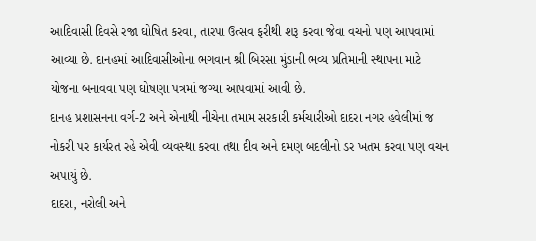આદિવાસી દિવસે રજા ઘોષિત કરવા, તારપા ઉત્‍સવ ફરીથી શરૂ કરવા જેવા વચનો પણ આપવામાં આવ્‍યા છે. દાનહમાં આદિવાસીઓના ભગવાન શ્રી બિરસા મુંડાની ભવ્‍ય પ્રતિમાની સ્‍થાપના માટે યોજના બનાવવા પણ ઘોષણા પત્રમાં જગ્‍યા આપવામાં આવી છે.
દાનહ પ્રશાસનના વર્ગ-2 અને એનાથી નીચેના તમામ સરકારી કર્મચારીઓ દાદરા નગર હવેલીમાં જ નોકરી પર કાર્યરત રહે એવી વ્‍યવસ્‍થા કરવા તથા દીવ અને દમણ બદલીનો ડર ખતમ કરવા પણ વચન અપાયું છે.
દાદરા, નરોલી અને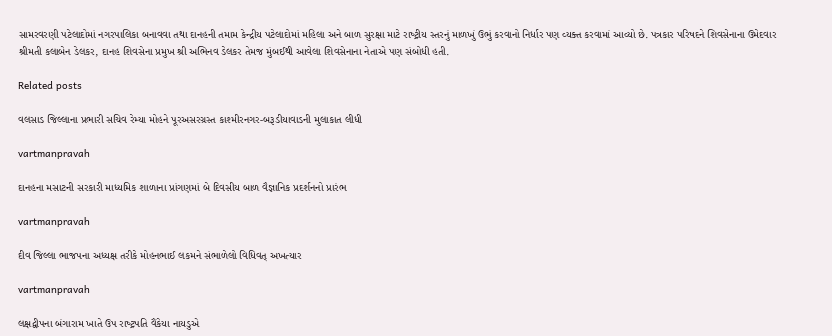સામરવરણી પટેલાદોમાં નગરપાલિકા બનાવવા તથા દાનહની તમામ કેન્‍દ્રીય પટેલાદોમાં મહિલા અને બાળ સુરક્ષા માટે રાષ્‍ટ્રીય સ્‍તરનું માળખું ઉભું કરવાનો નિર્ધાર પણ વ્‍યક્‍ત કરવામાં આવ્‍યો છે. પત્રકાર પરિષદને શિવસેનાના ઉમેદવાર શ્રીમતી કલાબેન ડેલકર, દાનહ શિવસેના પ્રમુખ શ્રી અભિનવ ડેલકર તેમજ મુંબઈથી આવેલા શિવસેનાના નેતાએ પણ સંબોધી હતી.

Related posts

વલસાડ જિલ્લાના પ્રભારી સચિવ રેમ્‍યા મોહને પૂરઅસરગ્રસ્‍ત કાશ્‍મીરનગર-બરૂડીયાવાડની મુલાકાત લીધી

vartmanpravah

દાનહના મસાટની સરકારી માધ્‍યમિક શાળાના પ્રાંગણમાં બે દિવસીય બાળ વૈજ્ઞાનિક પ્રદર્શનનો પ્રારંભ

vartmanpravah

દીવ જિલ્લા ભાજપના અધ્‍યક્ષ તરીકે મોહનભાઈ લકમને સંભાળેલો વિધિવત્‌ અખત્‍યાર

vartmanpravah

લક્ષદ્વીપના બંગારામ ખાતે ઉપ રાષ્‍ટ્રપતિ વૈંકેયા નાયડુએ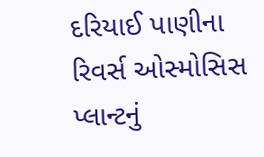દરિયાઈ પાણીના રિવર્સ ઓસ્‍મોસિસ પ્‍લાન્‍ટનું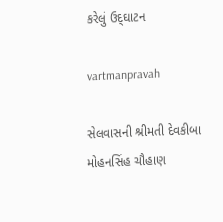કરેલું ઉદ્‌ઘાટન

vartmanpravah

સેલવાસની શ્રીમતી દેવકીબા મોહનસિંહ ચૌહાણ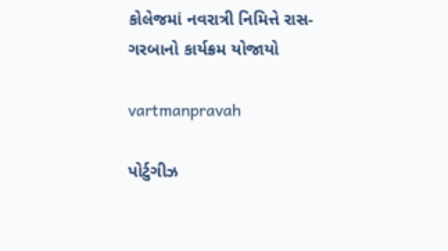કોલેજમાં નવરાત્રી નિમિત્તે રાસ-ગરબાનો કાર્યક્રમ યોજાયો

vartmanpravah

પોર્ટુગીઝ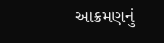આક્રમણનું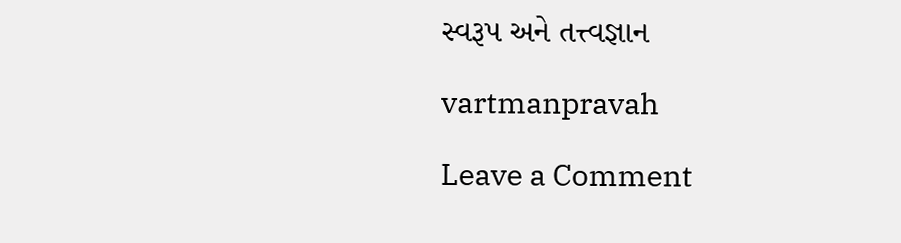સ્‍વરૂપ અને તત્ત્વજ્ઞાન

vartmanpravah

Leave a Comment